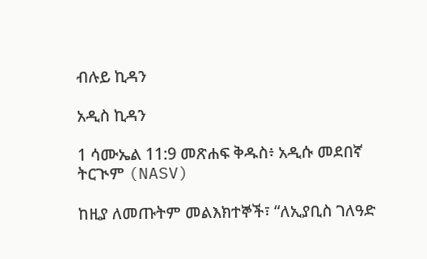ብሉይ ኪዳን

አዲስ ኪዳን

1 ሳሙኤል 11:9 መጽሐፍ ቅዱስ፥ አዲሱ መደበኛ ትርጒም (NASV)

ከዚያ ለመጡትም መልእክተኞች፣ “ለኢያቢስ ገለዓድ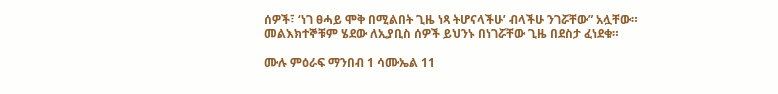ሰዎች፣ ‘ነገ ፀሓይ ሞቅ በሚልበት ጊዜ ነጻ ትሆናላችሁ’ ብላችሁ ንገሯቸው” አሏቸው። መልእክተኞቹም ሄደው ለኢያቢስ ሰዎች ይህንኑ በነገሯቸው ጊዜ በደስታ ፈነደቁ።

ሙሉ ምዕራፍ ማንበብ 1 ሳሙኤል 11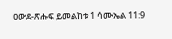ዐውደ-ጽሑፍ ይመልከቱ 1 ሳሙኤል 11:9